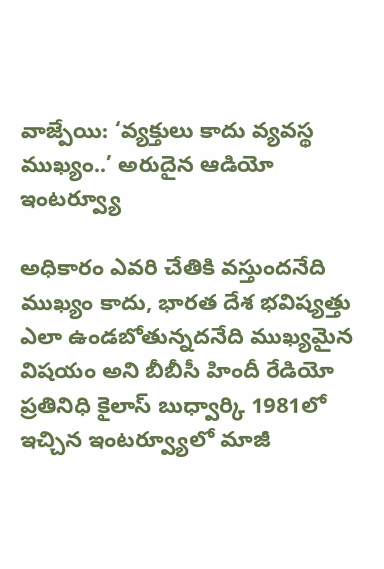వాజ్పేయి: ‘వ్యక్తులు కాదు వ్యవస్థ ముఖ్యం..’ అరుదైన ఆడియో ఇంటర్వ్యూ

అధికారం ఎవరి చేతికి వస్తుందనేది ముఖ్యం కాదు, భారత దేశ భవిష్యత్తు ఎలా ఉండబోతున్నదనేది ముఖ్యమైన విషయం అని బీబీసీ హిందీ రేడియో ప్రతినిధి కైలాస్ బుధ్వార్కి 1981లో ఇచ్చిన ఇంటర్వ్యూలో మాజీ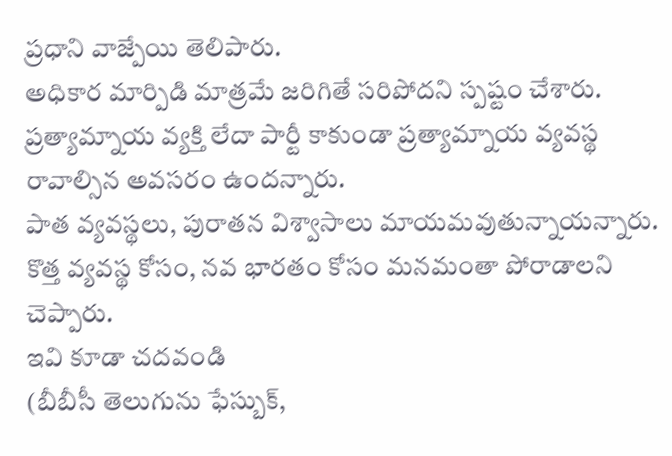ప్రధాని వాజ్పేయి తెలిపారు.
అధికార మార్పిడి మాత్రమే జరిగితే సరిపోదని స్పష్టం చేశారు. ప్రత్యామ్నాయ వ్యక్తి లేదా పార్టీ కాకుండా ప్రత్యామ్నాయ వ్యవస్థ రావాల్సిన అవసరం ఉందన్నారు.
పాత వ్యవస్థలు, పురాతన విశ్వాసాలు మాయమవుతున్నాయన్నారు. కొత్త వ్యవస్థ కోసం, నవ భారతం కోసం మనమంతా పోరాడాలని చెప్పారు.
ఇవి కూడా చదవండి
(బీబీసీ తెలుగును ఫేస్బుక్,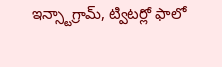ఇన్స్టాగ్రామ్, ట్విటర్లో ఫాలో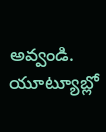అవ్వండి. యూట్యూబ్లో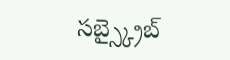సబ్స్క్రైబ్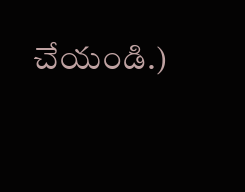చేయండి.)